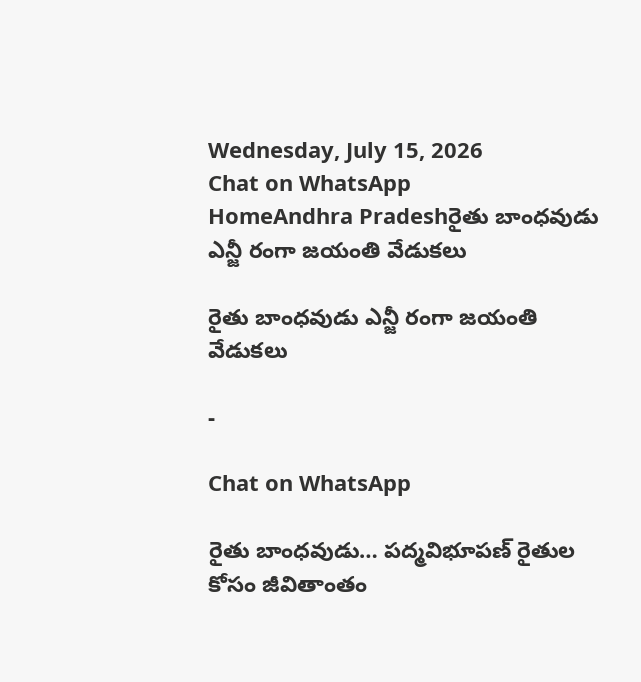Wednesday, July 15, 2026
Chat on WhatsApp
HomeAndhra Pradeshరైతు బాంధవుడు ఎన్జీ రంగా జయంతి వేడుకలు

రైతు బాంధవుడు ఎన్జీ రంగా జయంతి వేడుకలు

-

Chat on WhatsApp

రైతు బాంధవుడు… పద్మవిభూపణ్ రైతుల కోసం జీవితాంతం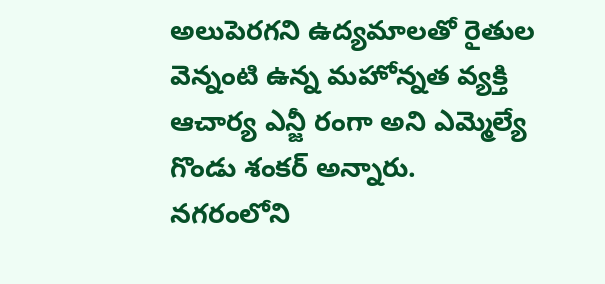అలుపెరగని ఉద్యమాలతో రైతుల వెన్నంటి ఉన్న మహోన్నత వ్యక్తి ఆచార్య ఎన్జీ రంగా అని ఎమ్మెల్యే గొండు శంకర్ అన్నారు. నగరంలోని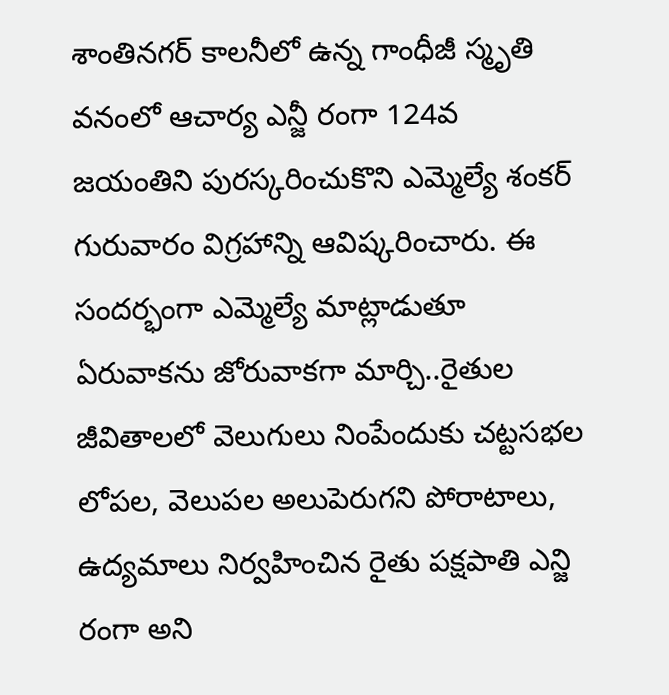శాంతినగర్ కాలనీలో ఉన్న గాంధీజీ స్మృతి వనంలో ఆచార్య ఎన్జీ రంగా 124వ జయంతిని పురస్కరించుకొని ఎమ్మెల్యే శంకర్ గురువారం విగ్రహాన్ని ఆవిష్కరించారు. ఈ సందర్భంగా ఎమ్మెల్యే మాట్లాడుతూ ఏరువాకను జోరువాకగా మార్చి..రైతుల జీవితాలలో వెలుగులు నింపేందుకు చట్టసభల లోపల, వెలుపల అలుపెరుగని పోరాటాలు, ఉద్యమాలు నిర్వహించిన రైతు పక్షపాతి ఎన్జి రంగా అని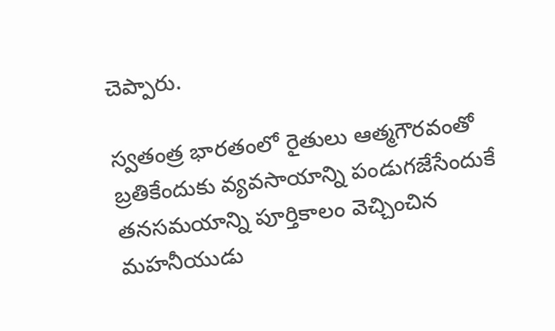చెప్పారు.

స్వతంత్ర భారతంలో రైతులు ఆత్మగౌరవంతో బ్రతికేందుకు వ్యవసాయాన్ని పండుగజేసేందుకే తనసమయాన్ని పూర్తికాలం వెచ్చించిన మహనీయుడు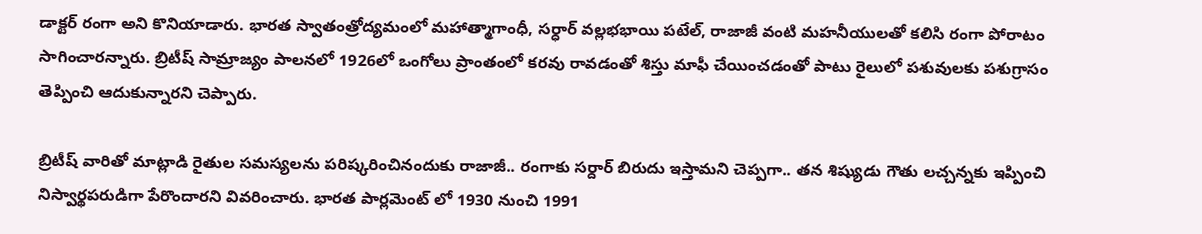డాక్టర్ రంగా అని కొనియాడారు. భారత స్వాతంత్రోద్యమంలో మహాత్మాగాంధీ, సర్ధార్ వల్లభభాయి పటేల్, రాజాజీ వంటి మహనీయులతో కలిసి రంగా పోరాటం సాగించారన్నారు. బ్రిటీష్ సామ్రాజ్యం పాలనలో 1926లో ఒంగోలు ప్రాంతంలో కరవు రావడంతో శిస్తు మాఫీ చేయించడంతో పాటు రైలులో పశువులకు పశుగ్రాసం తెప్పించి ఆదుకున్నారని చెప్పారు.

బ్రిటీష్ వారితో మాట్లాడి రైతుల సమస్యలను పరిష్కరించినందుకు రాజాజీ.. రంగాకు సర్దార్ బిరుదు ఇస్తామని చెప్పగా.. తన శిష్యుడు గౌతు లచ్చన్నకు ఇప్పించి నిస్వార్థపరుడిగా పేరొందారని వివరించారు. భారత పార్లమెంట్ లో 1930 నుంచి 1991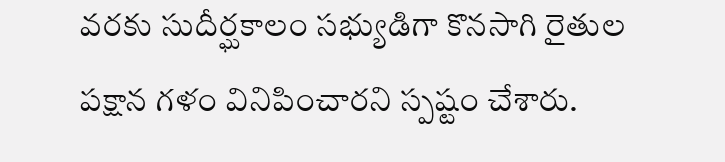వరకు సుదీర్ఘకాలం సభ్యుడిగా కొనసాగి రైతుల పక్షాన గళం వినిపించారని స్పష్టం చేశారు.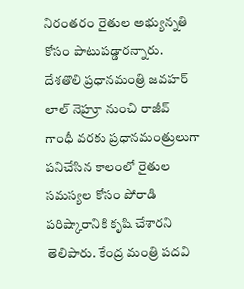నిరంతరం రైతుల అభ్యున్నతి కోసం పాటుపడ్డారన్నారు. దేశతొలి ప్రధానమంత్రి జవహర్ లాల్ నెహ్రూ నుంచి రాజీవ్ గాంధీ వరకు ప్రధానమంత్రులుగా పనిచేసిన కాలంలో రైతుల సమస్యల కోసం పోరాడి పరిష్కారానికి కృషి చేశారని తెలిపారు. కేంద్ర మంత్రి పదవి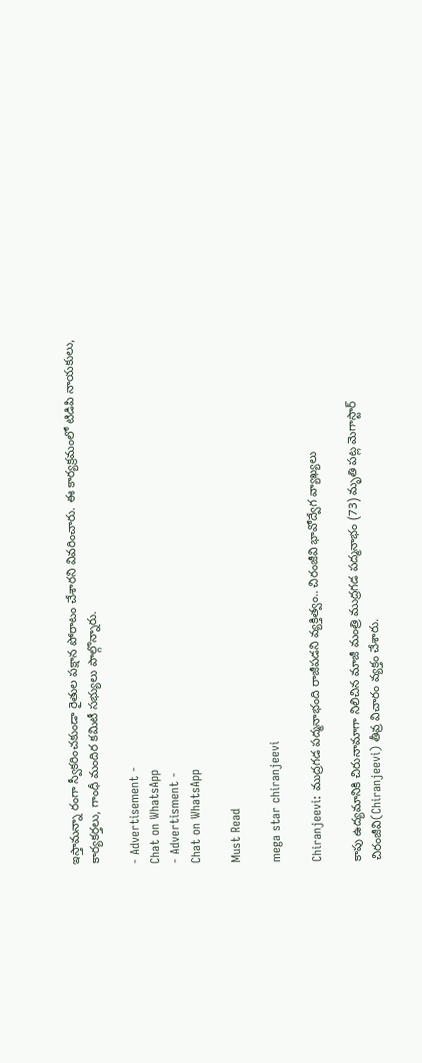ఇస్తామన్నా రంగా స్వీకరించకుండా రైతుల పక్షాన పోరాటం చేశారని వివరించారు. ఈ కార్యక్రమంలో టిడిపి నాయకులు, కార్యకర్తలు, గాంధీ మందిర కమిటీ సభ్యులు పాల్గొన్నారు.

- Advertisement -
Chat on WhatsApp
- Advertisment -
Chat on WhatsApp

Must Read

mega star chiranjeevi

Chiranjeevi: ముద్రగడ పద్మనాభంది రాజీపడని వ్యక్తిత్వం.. చిరంజీవి భావోద్వేగ వ్యాఖ్యలు

కాపు ఉద్యమానికి చిరునామాగా నిలిచిన మాజీ మంత్రి ముద్రగడ పద్మనాభం (73) మృతి పట్ల మెగాస్టార్ చిరంజీవి(Chiranjeevi) తీవ్ర విచారం వ్యక్తం చేశారు.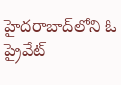హైదరాబాద్‌లోని ఓ ప్రైవేట్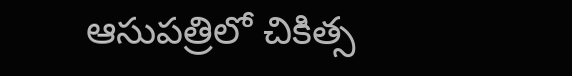ఆసుపత్రిలో చికిత్స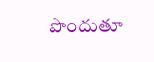పొందుతూ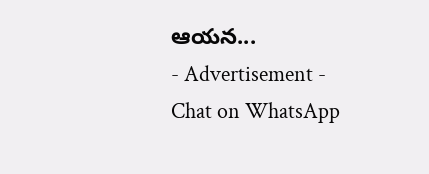ఆయన...
- Advertisement -
Chat on WhatsApp